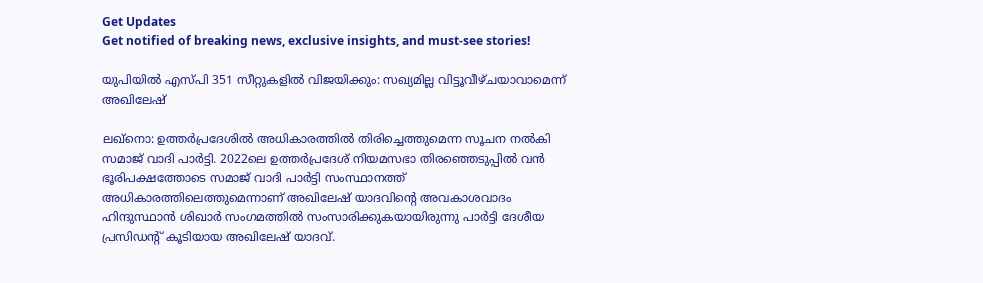Get Updates
Get notified of breaking news, exclusive insights, and must-see stories!

യുപിയില്‍ എസ്പി 351 സീറ്റുകളില്‍ വിജയിക്കും: സഖ്യമില്ല വിട്ടൂവീഴ്ചയാവാമെന്ന് അഖിലേഷ്

ലഖ്നൊ: ഉത്തര്‍പ്രദേശില്‍ അധികാരത്തില്‍ തിരിച്ചെത്തുമെന്ന സൂചന നല്‍കി സമാജ് വാദി പാര്‍ട്ടി. 2022ലെ ഉത്തര്‍പ്രദേശ് നിയമസഭാ തിരഞ്ഞെടുപ്പില്‍ വന്‍ ഭൂരിപക്ഷത്തോടെ സമാജ് വാദി പാര്‍ട്ടി സംസ്ഥാനത്ത് അധികാരത്തിലെത്തുമെന്നാണ് അഖിലേഷ് യാദവിന്റെ അവകാശവാദം ഹിന്ദുസ്ഥാന്‍ ശിഖാര്‍ സംഗമത്തില്‍ സംസാരിക്കുകയായിരുന്നു പാര്‍ട്ടി ദേശീയ പ്രസിഡന്റ് കൂടിയായ അഖിലേഷ് യാദവ്.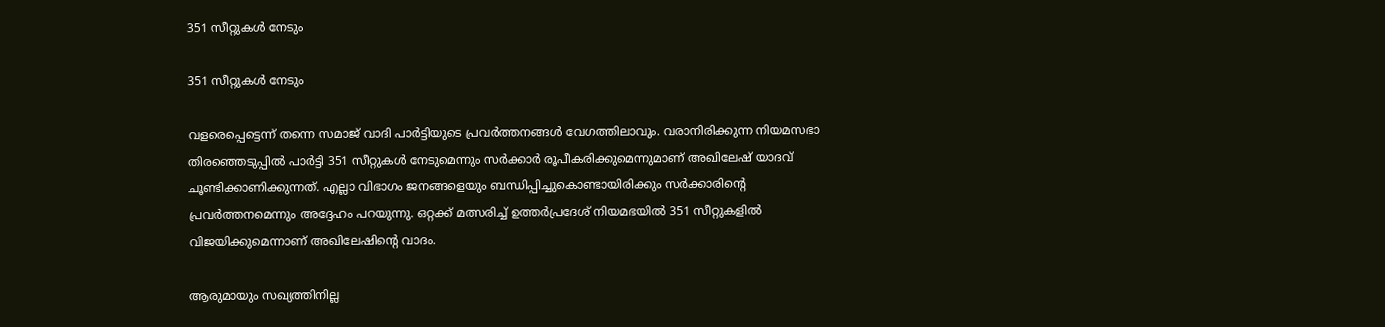351 സീറ്റുകള്‍ നേടും

351 സീറ്റുകള്‍ നേടും

വളരെപ്പെട്ടെന്ന് തന്നെ സമാജ് വാദി പാര്‍ട്ടിയുടെ പ്രവര്‍ത്തനങ്ങള്‍ വേഗത്തിലാവും. വരാനിരിക്കുന്ന നിയമസഭാ തിരഞ്ഞെടുപ്പില്‍ പാര്‍ട്ടി 351 സീറ്റുകള്‍ നേടുമെന്നും സര്‍ക്കാര്‍ രൂപീകരിക്കുമെന്നുമാണ് അഖിലേഷ് യാദവ് ചൂണ്ടിക്കാണിക്കുന്നത്. എല്ലാ വിഭാഗം ജനങ്ങളെയും ബന്ധിപ്പിച്ചുകൊണ്ടായിരിക്കും സര്‍ക്കാരിന്റെ പ്രവര്‍ത്തനമെന്നും അദ്ദേഹം പറയുന്നു. ഒറ്റക്ക് മത്സരിച്ച് ഉത്തര്‍പ്രദേശ് നിയമഭയില്‍ 351 സീറ്റുകളില്‍ വിജയിക്കുമെന്നാണ് അഖിലേഷിന്റെ വാദം.

ആരുമായും സഖ്യത്തിനില്ല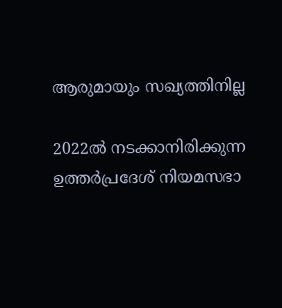ആരുമായും സഖ്യത്തിനില്ല

2022ല്‍ നടക്കാനിരിക്കുന്ന ഉത്തര്‍പ്രദേശ് നിയമസഭാ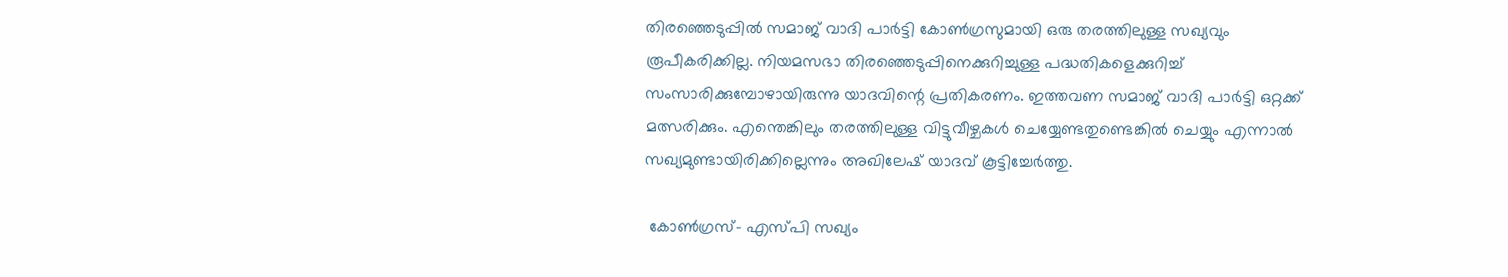തിരഞ്ഞെടുപ്പില്‍ സമാജ് വാദി പാര്‍ട്ടി കോണ്‍ഗ്രസുമായി ഒരു തരത്തിലുള്ള സഖ്യവും രൂപീകരിക്കില്ല. നിയമസഭാ തിരഞ്ഞെടുപ്പിനെക്കുറിച്ചുള്ള പദ്ധതികളെക്കുറിച്ച് സംസാരിക്കുമ്പോഴായിരുന്നു യാദവിന്റെ പ്രതികരണം. ഇത്തവണ സമാജ് വാദി പാര്‍ട്ടി ഒറ്റക്ക് മത്സരിക്കും. എന്തെങ്കിലും തരത്തിലുള്ള വിട്ടുവീഴ്ചകള്‍ ചെയ്യേണ്ടതുണ്ടെങ്കില്‍ ചെയ്യും എന്നാല്‍ സഖ്യമുണ്ടായിരിക്കില്ലെന്നും അഖിലേഷ് യാദവ് കൂട്ടിച്ചേര്‍ത്തു.

 കോണ്‍ഗ്രസ്- എസ്പി സഖ്യം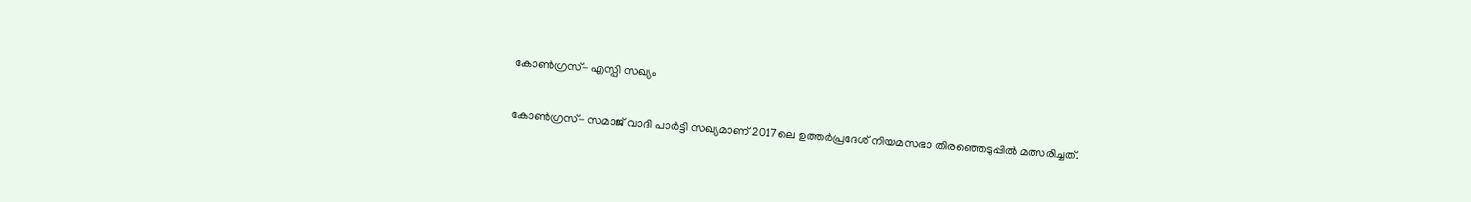കോണ്‍ഗ്രസ്- എസ്പി സഖ്യം


കോണ്‍ഗ്രസ്- സമാജ് വാദി പാര്‍ട്ടി സഖ്യമാണ് 2017ലെ ഉത്തര്‍പ്രദേശ് നിയമസഭാ തിരഞ്ഞെടുപ്പില്‍ മത്സരിച്ചത്.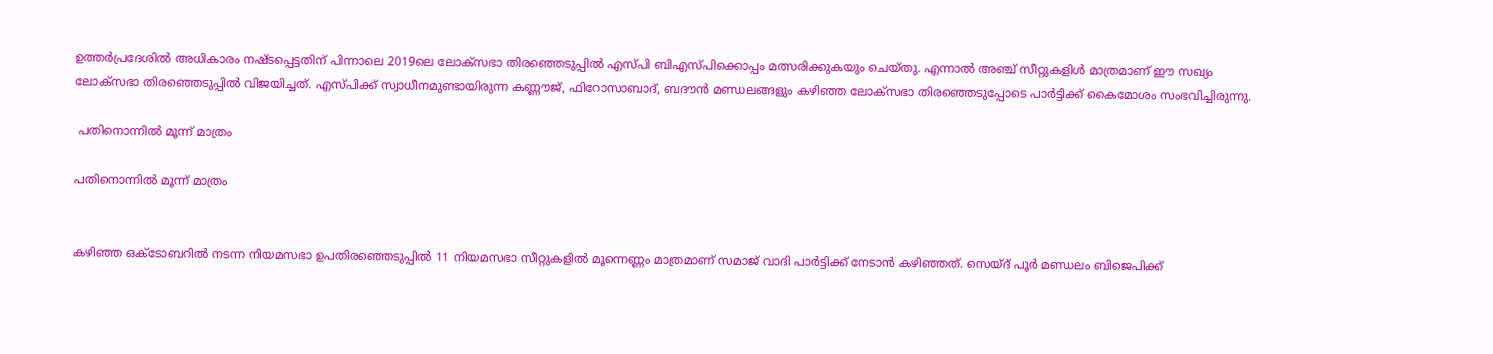ഉത്തര്‍പ്രദേശില്‍ അധികാരം നഷ്ടപ്പെട്ടതിന് പിന്നാലെ 2019ലെ ലോക്സഭാ തിര‍ഞ്ഞെടുപ്പില്‍ എസ്പി ബിഎസ്പിക്കൊപ്പം മത്സരിക്കുകയും ചെയ്തു. എന്നാല്‍ അ‍ഞ്ച് സീറ്റുകളിള്‍ മാത്രമാണ് ഈ സഖ്യം ലോക്സഭാ തിരഞ്ഞെടുപ്പില്‍ വിജയിച്ചത്. എസ്പിക്ക് സ്വാധീനമുണ്ടായിരുന്ന കണ്ണൗജ്, ഫിറോസാബാദ്, ബദൗന്‍ മണ്ഡ‍ലങ്ങളും കഴിഞ്ഞ ലോക്സഭാ തിര‍ഞ്ഞെടുപ്പോടെ പാര്‍ട്ടിക്ക് കൈമോശം സംഭവിച്ചിരുന്നു.

 പതിനൊന്നില്‍ മൂന്ന് മാത്രം

പതിനൊന്നില്‍ മൂന്ന് മാത്രം


കഴിഞ്ഞ ഒക്ടോബറില്‍ നടന്ന നിയമസഭാ ഉപതിരഞ്ഞെടുപ്പില്‍ 11 നിയമസഭാ സീറ്റുകളില്‍ മൂന്നെണ്ണം മാത്രമാണ് സമാജ് വാദി പാര്‍ട്ടിക്ക് നേടാന്‍ കഴിഞ്ഞത്. സെയ്ദ് പൂര്‍ മണ്ഡലം ബിജെപിക്ക്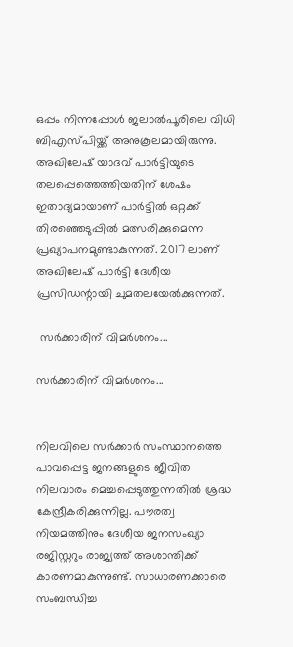ഒപ്പം നിന്നപ്പോള്‍ ജലാല്‍പൂരിലെ വിധി ബിഎസ്പിയ്ക്ക് അനുകൂലമായിരുന്നു. അഖിലേഷ് യാദവ് പാര്‍ട്ടിയുടെ തലപ്പെത്തെത്തിയതിന് ശേഷം ഇതാദ്യമായാണ് പാര്‍ട്ടില്‍ ഒറ്റക്ക് തിര‍ഞ്ഞെടുപ്പില്‍ മത്സരിക്കുമെന്ന പ്രഖ്യാപനമുണ്ടാകുന്നത്. 2017 ലാണ് അഖിലേഷ് പാര്‍ട്ടി ദേശീയ പ്രസിഡന്റായി ചുമതലയേല്‍ക്കുന്നത്.

 സര്‍ക്കാരിന് വിമര്‍ശനം...

സര്‍ക്കാരിന് വിമര്‍ശനം...


നിലവിലെ സര്‍ക്കാര്‍ സംസ്ഥാനത്തെ പാവപ്പെട്ട ജനങ്ങളുടെ ജീവിത നിലവാരം മെച്ചപ്പെടുത്തുന്നതില്‍ ശ്രദ്ധ കേന്ദ്രീകരിക്കുന്നില്ല. പൗരത്വ നിയമത്തിനും ദേശീയ ജനസംഖ്യാ രജിസ്റ്ററും രാജ്യത്ത് അശാന്തിക്ക് കാരണമാകുന്നുണ്ട്. സാധാരണക്കാരെ സംബന്ധിച്ച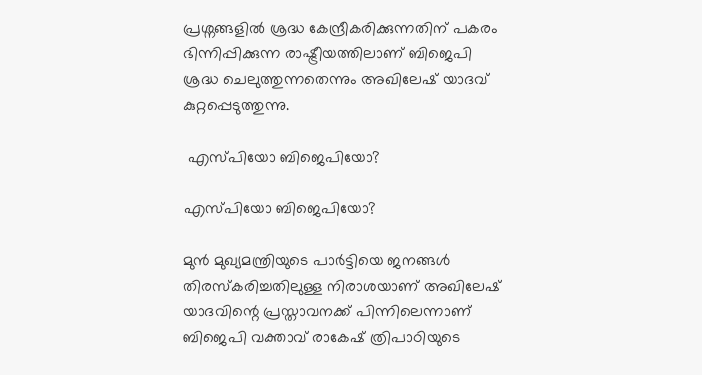പ്രശ്നങ്ങളില്‍ ശ്രദ്ധ കേന്ദ്രീകരിക്കുന്നതിന് പകരം ഭിന്നിപ്പിക്കുന്ന രാഷ്ട്രീയത്തിലാണ് ബിജെപി ശ്രദ്ധ ചെലുത്തുന്നതെന്നും അഖിലേഷ് യാദവ് കുറ്റപ്പെടുത്തുന്നു.

 എസ്പിയോ ബിജെപിയോ?

എസ്പിയോ ബിജെപിയോ?

മുന്‍ മുഖ്യമന്ത്രിയുടെ പാര്‍ട്ടിയെ ജനങ്ങള്‍ തിരസ്കരിച്ചതിലുള്ള നിരാശയാണ് അഖിലേഷ് യാദവിന്റെ പ്രസ്താവനക്ക് പിന്നിലെന്നാണ് ബിജെപി വക്താവ് രാകേഷ് ത്രിപാഠിയുടെ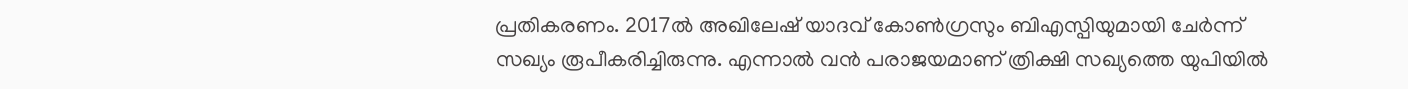പ്രതികരണം. 2017ല്‍ അഖിലേഷ് യാദവ് കോണ്‍ഗ്രസും ബിഎസ്പിയുമായി ചേര്‍ന്ന് സഖ്യം രൂപീകരിച്ചിരുന്നു. എന്നാല്‍ വന്‍ പരാജയമാണ് ത്രിക്ഷി സഖ്യത്തെ യുപിയില്‍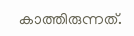കാത്തിരുന്നത്.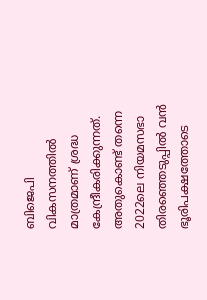ബിജെപി വികസനത്തില്‍ മാത്രമാണ് ശ്രദ്ധ കേന്ദ്രീകരിക്കുന്നത്. അതുകൊണ്ട് തന്നെ 2022ലെ നിയമസഭാ തിരഞ്ഞെടുപ്പില്‍ വന്‍ ഭൂരിപക്ഷത്തോടെ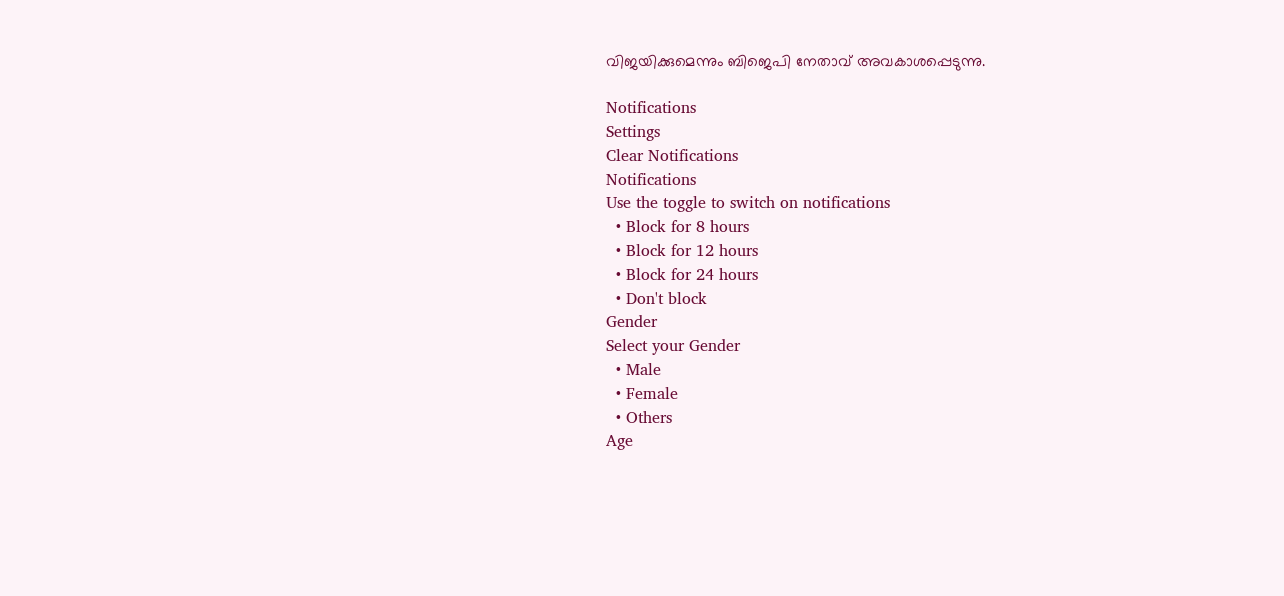വിജയിക്കുമെന്നും ബിജെപി നേതാവ് അവകാശപ്പെടുന്നു.

Notifications
Settings
Clear Notifications
Notifications
Use the toggle to switch on notifications
  • Block for 8 hours
  • Block for 12 hours
  • Block for 24 hours
  • Don't block
Gender
Select your Gender
  • Male
  • Female
  • Others
Age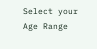Select your Age Range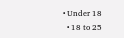• Under 18
  • 18 to 25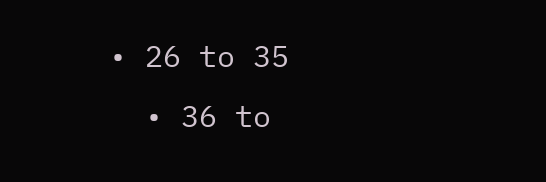• 26 to 35
  • 36 to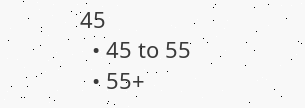45
  • 45 to 55
  • 55+